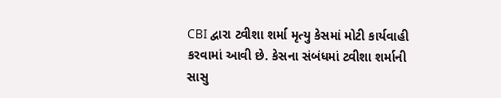CBI દ્વારા ટ્વીશા શર્મા મૃત્યુ કેસમાં મોટી કાર્યવાહી કરવામાં આવી છે. કેસના સંબંધમાં ટ્વીશા શર્માની સાસુ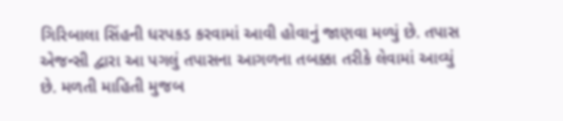ગિરિબાલા સિંહની ધરપકડ કરવામાં આવી હોવાનું જાણવા મળ્યું છે. તપાસ એજન્સી દ્વારા આ પગલું તપાસના આગળના તબક્કા તરીકે લેવામાં આવ્યું છે. મળતી માહિતી મુજબ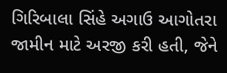ગિરિબાલા સિંહે અગાઉ આગોતરા જામીન માટે અરજી કરી હતી, જેને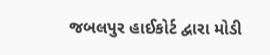જબલપુર હાઈકોર્ટ દ્વારા મોડી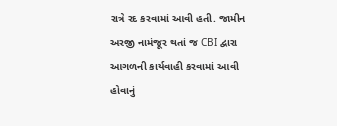રાત્રે રદ કરવામાં આવી હતી. જામીન અરજી નામંજૂર થતાં જ CBI દ્વારા આગળની કાર્યવાહી કરવામાં આવી હોવાનું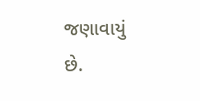જણાવાયું છે.